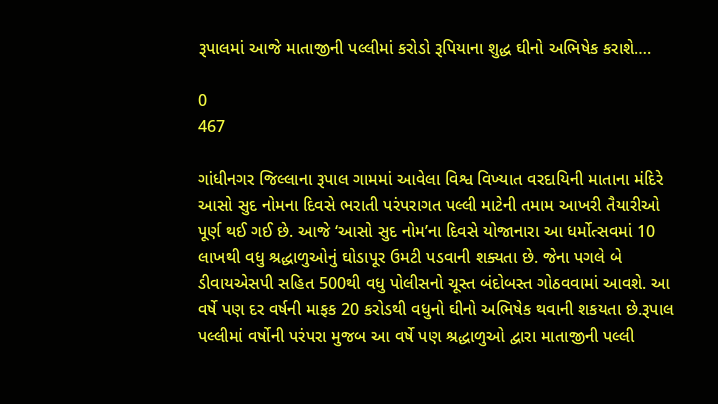રૂપાલમાં આજે માતાજીની પલ્લીમાં કરોડો રૂપિયાના શુદ્ધ ઘીનો અભિષેક કરાશે….

0
467

ગાંધીનગર જિલ્લાના રૂપાલ ગામમાં આવેલા વિશ્વ વિખ્યાત વરદાયિની માતાના મંદિરે આસો સુદ નોમના દિવસે ભરાતી પરંપરાગત પલ્લી માટેની તમામ આખરી તૈયારીઓ પૂર્ણ થઈ ગઈ છે. આજે ‘આસો સુદ નોમ’ના દિવસે યોજાનારા આ ધર્મોત્સવમાં 10 લાખથી વધુ શ્રદ્ધાળુઓનું ઘોડાપૂર ઉમટી પડવાની શક્યતા છે. જેના પગલે બે ડીવાયએસપી સહિત 500થી વધુ પોલીસનો ચૂસ્ત બંદોબસ્ત ગોઠવવામાં આવશે. આ વર્ષે પણ દર વર્ષની માફક 20 કરોડથી વધુનો ઘીનો અભિષેક થવાની શકયતા છે.રૂપાલ પલ્લીમાં વર્ષોની પરંપરા મુજબ આ વર્ષે પણ શ્રદ્ધાળુઓ દ્વારા માતાજીની પલ્લી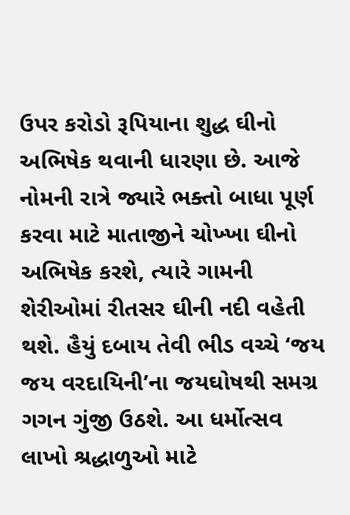ઉપર કરોડો રૂપિયાના શુદ્ધ ઘીનો અભિષેક થવાની ધારણા છે. આજે નોમની રાત્રે જ્યારે ભક્તો બાધા પૂર્ણ કરવા માટે માતાજીને ચોખ્ખા ઘીનો અભિષેક કરશે, ત્યારે ગામની શેરીઓમાં રીતસર ઘીની નદી વહેતી થશે. હૈયું દબાય તેવી ભીડ વચ્ચે ‘જય જય વરદાયિની’ના જયઘોષથી સમગ્ર ગગન ગુંજી ઉઠશે. આ ધર્મોત્સવ લાખો શ્રદ્ધાળુઓ માટે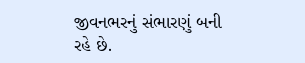જીવનભરનું સંભારણું બની રહે છે.